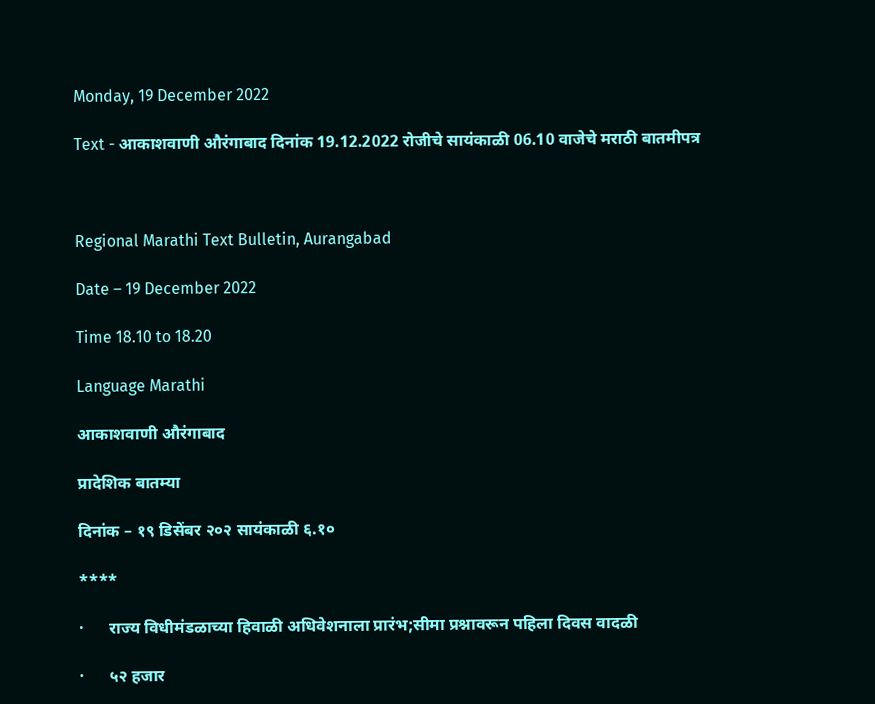Monday, 19 December 2022

Text - आकाशवाणी औरंगाबाद दिनांक 19.12.2022 रोजीचे सायंकाळी 06.10 वाजेचे मराठी बातमीपत्र



Regional Marathi Text Bulletin, Aurangabad

Date – 19 December 2022

Time 18.10 to 18.20

Language Marathi

आकाशवाणी औरंगाबाद

प्रादेशिक बातम्या

दिनांक – १९ डिसेंबर २०२ सायंकाळी ६.१०

****

·      राज्य विधीमंडळाच्या हिवाळी अधिवेशनाला प्रारंभ;सीमा प्रश्नावरून पहिला दिवस वादळी

·      ५२ हजार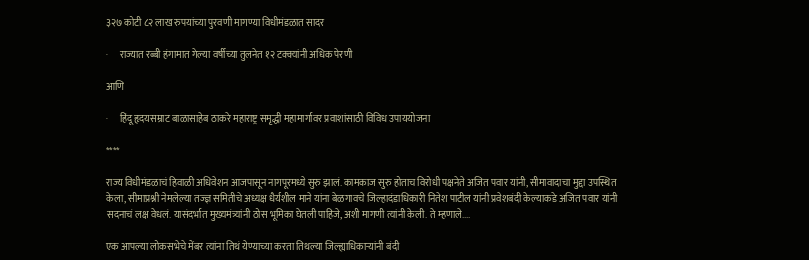३२७ कोटी ८२ लाख रुपयांच्या पुरवणी मागण्या विधीमंडळात सादर

·      राज्यात रब्बी हंगामात गेल्या वर्षीच्या तुलनेत १२ टक्क्यांनी अधिक पेरणी

आणि

·      हिंदू हृदयसम्राट बाळासाहेब ठाकरे महाराष्ट्र समृद्धी महामार्गावर प्रवाशांसाठी विविध उपाययोजना

****

राज्य विधीमंडळाचं हिवाळी अधिवेशन आजपासून नागपूरमध्ये सुरु झालं. कामकाज सुरु होताच विरोधी पक्षनेते अजित पवार यांनी, सीमावादाचा मुद्दा उपस्थित केला, सीमाप्रश्नी नेमलेल्या तज्ज्ञ समितीचे अध्यक्ष धैर्यशील माने यांना बेळगावचे जिल्हादंडाधिकारी नितेश पाटील यांनी प्रवेशबंदी केल्याकडे अजित पवार यांनी सदनाचं लक्ष वेधलं. यासंदर्भात मुख्यमंत्र्यांनी ठोस भूमिका घेतली पाहिजे, अशी मागणी त्यांनी केली. ते म्हणाले....

एक आपल्या लोकसभेचे मेंबर त्यांना तिथं येण्याच्या करता तिथल्या जिल्ह्याधिकाऱ्यांनी बंदी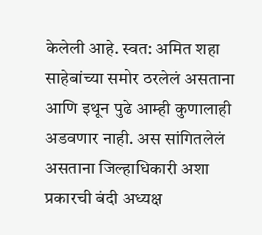केलेली आहे. स्वत: अमित शहा साहेबांच्या समोर ठरलेलं असताना आणि इथून पुढे आम्ही कुणालाही अडवणार नाही. अस सांगितलेलं असताना जिल्हाधिकारी अशा प्रकारची बंदी अध्यक्ष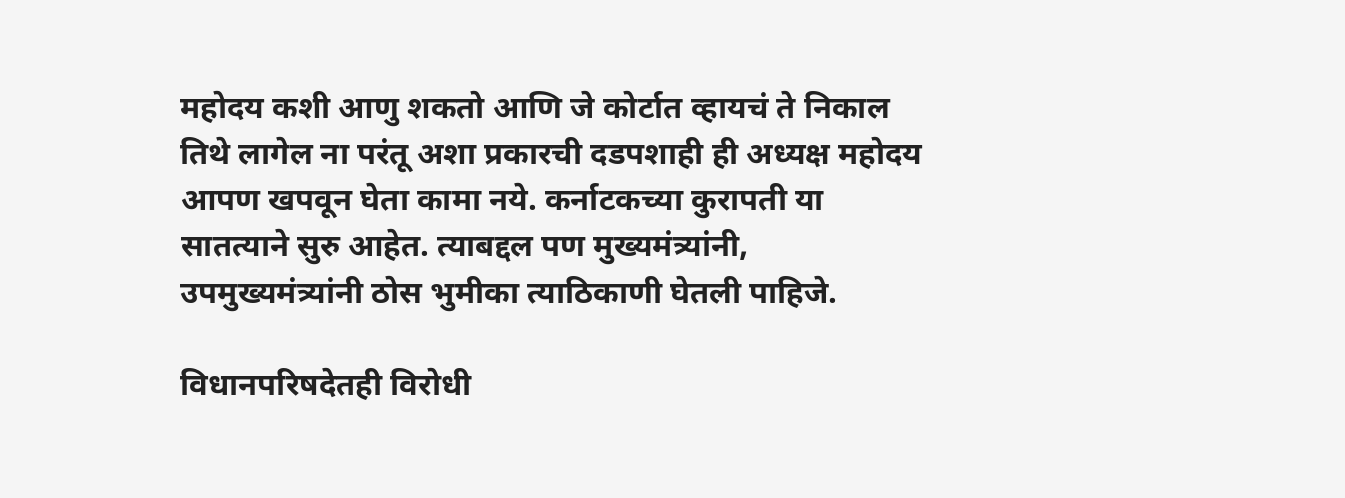महोदय कशी आणु शकतो आणि जे कोर्टात व्हायचं ते निकाल तिथे लागेल ना परंतू अशा प्रकारची दडपशाही ही अध्यक्ष महोदय आपण खपवून घेता कामा नये. कर्नाटकच्या कुरापती या सातत्याने सुरु आहेत. त्याबद्दल पण मुख्यमंत्र्यांनी, उपमुख्यमंत्र्यांनी ठोस भुमीका त्याठिकाणी घेतली पाहिजे.

विधानपरिषदेतही विरोधी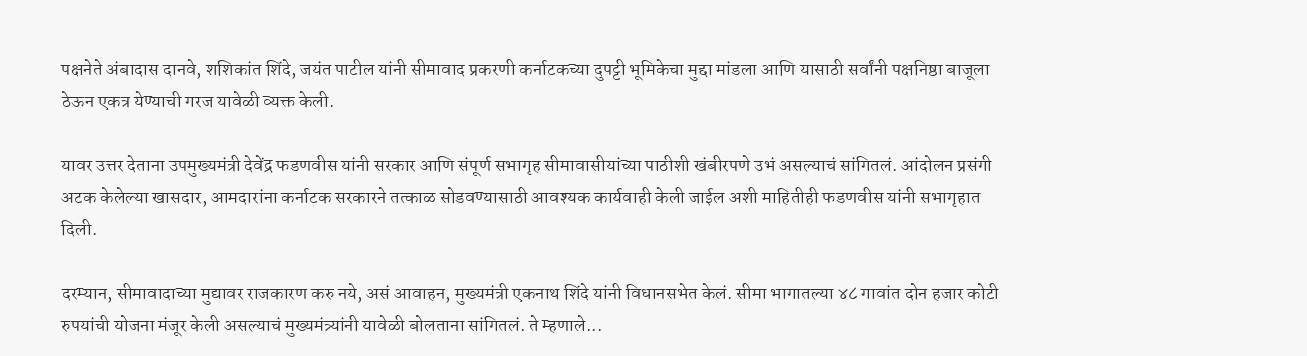पक्षनेते अंबादास दानवे, शशिकांत शिंदे, जयंत पाटील यांनी सीमावाद प्रकरणी कर्नाटकच्या दुपट्टी भूमिकेचा मुद्दा मांडला आणि यासाठी सर्वांनी पक्षनिष्ठा बाजूला ठेऊन एकत्र येण्याची गरज यावेळी व्यक्त केली.

यावर उत्तर देताना उपमुख्यमंत्री देवेंद्र फडणवीस यांनी सरकार आणि संपूर्ण सभागृह सीमावासीयांच्या पाठीशी खंबीरपणे उभं असल्याचं सांगितलं. आंदोलन प्रसंगी अटक केलेल्या खासदार, आमदारांना कर्नाटक सरकारने तत्काळ सोडवण्यासाठी आवश्यक कार्यवाही केली जाईल अशी माहितीही फडणवीस यांनी सभागृहात दिली.

दरम्यान, सीमावादाच्या मुद्यावर राजकारण करु नये, असं आवाहन, मुख्यमंत्री एकनाथ शिंदे यांनी विधानसभेत केलं. सीमा भागातल्या ४८ गावांत दोन हजार कोटी रुपयांची योजना मंजूर केली असल्याचं मुख्यमंत्र्यांनी यावेळी बोलताना सांगितलं. ते म्हणाले...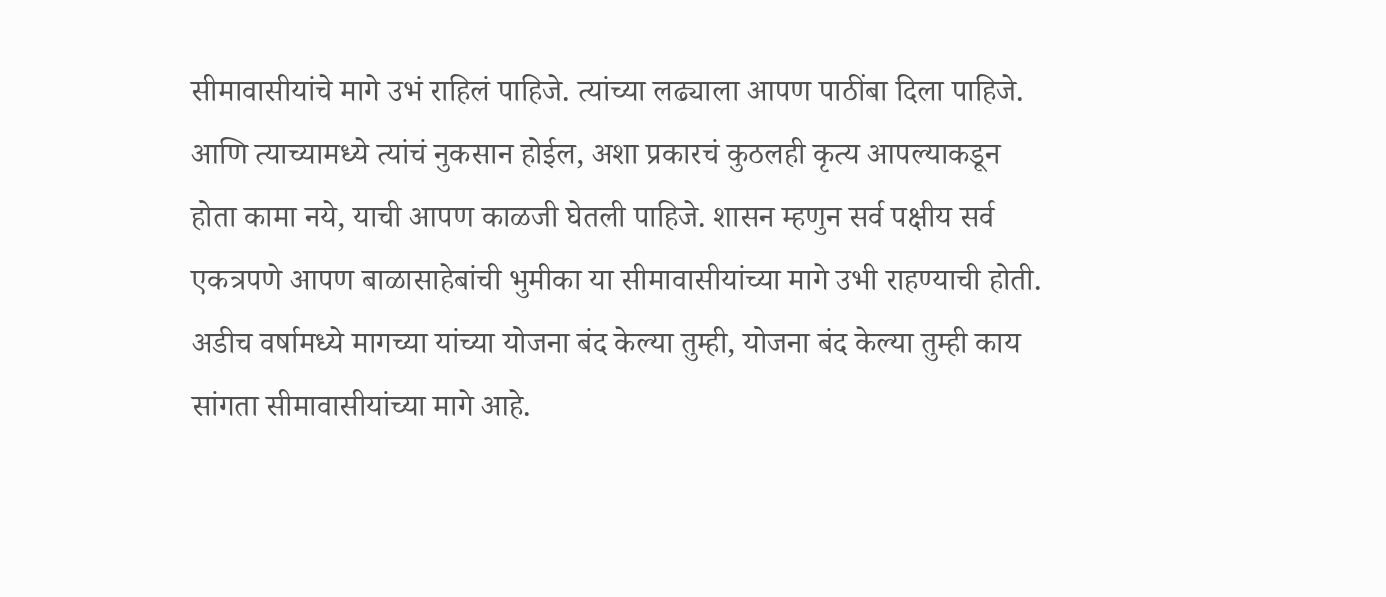सीमावासीयांचे मागे उभं राहिलं पाहिजे. त्यांच्या लढ्याला आपण पाठींबा दिला पाहिजे. आणि त्याच्यामध्ये त्यांचं नुकसान होईल, अशा प्रकारचं कुठलही कृत्य आपल्याकडून होता कामा नये, याची आपण काळजी घेतली पाहिजे. शासन म्हणुन सर्व पक्षीय सर्व एकत्रपणे आपण बाळासाहेबांची भुमीका या सीमावासीयांच्या मागे उभी राहण्याची होती. अडीच वर्षामध्ये मागच्या यांच्या योजना बंद केल्या तुम्ही, योजना बंद केल्या तुम्ही काय सांगता सीमावासीयांच्या मागे आहे.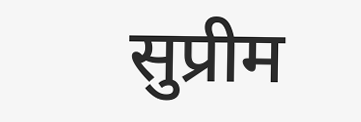सुप्रीम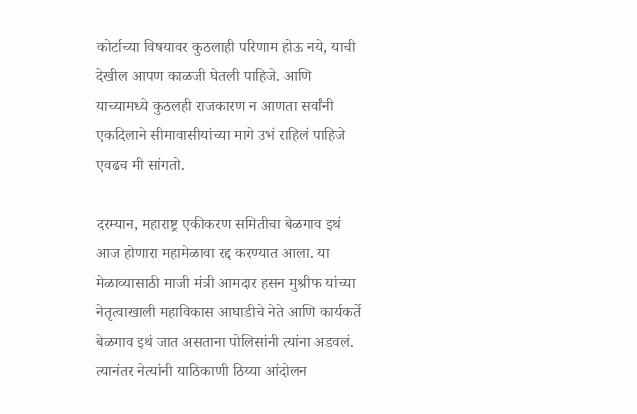कोर्टाच्या विषयावर कुठलाही परिणाम होऊ नये, याची देखील आपण काळजी घेतली पाहिजे. आणि याच्यामध्ये कुठलही राजकारण न आणता सर्वांनी एकदिलाने सीमावासीयांच्या मागे उभं राहिलं पाहिजे एवढच मी सांगतो.

दरम्यान, महाराष्ट्र एकीकरण समितीचा बेळगाव इथं आज होणारा महामेळावा रद्द करण्यात आला. या मेळाव्यासाठी माजी मंत्री आमदार हसन मुश्रीफ यांच्या नेतृत्वाखाली महाविकास आघाडीचे नेते आणि कार्यकर्ते बेळगाव इथं जात असताना पोलिसांनी त्यांना अडवलं. त्यानंतर नेत्यांनी याठिकाणी ठिय्या आंदोलन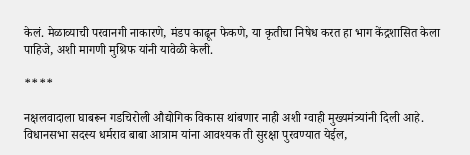केलं. मेळाव्याची परवानगी नाकारणे, मंडप काढून फेकणे, या कृतीचा निषेध करत हा भाग केंद्रशासित केला पाहिजे, अशी मागणी मुश्रिफ यांनी यावेळी केली.

****

नक्षलवादाला घाबरून गडचिरोली औद्योगिक विकास थांबणार नाही अशी ग्वाही मुख्यमंत्र्यांनी दिली आहे. विधानसभा सदस्य धर्मराव बाबा आत्राम यांना आवश्यक ती सुरक्षा पुरवण्यात येईल,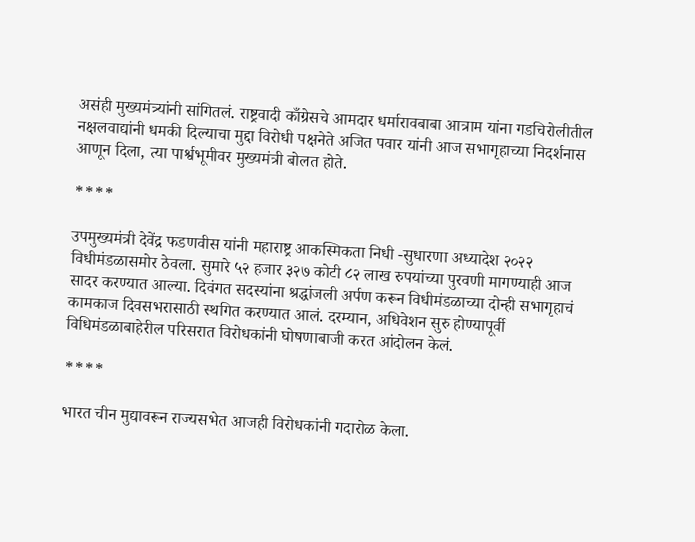असंही मुख्यमंत्र्यांनी सांगितलं. राष्ट्रवादी काँग्रेसचे आमदार धर्मारावबाबा आत्राम यांना गडचिरोलीतील नक्षलवाद्यांनी धमकी दिल्याचा मुद्दा विरोधी पक्षनेते अजित पवार यांनी आज सभागृहाच्या निदर्शनास आणून दिला, त्या पार्श्वभूमीवर मुख्यमंत्री बोलत होते.

****

उपमुख्यमंत्री देवेंद्र फडणवीस यांनी महाराष्ट्र आकस्मिकता निधी -सुधारणा अध्यादेश २०२२ विधीमंडळासमोर ठेवला. सुमारे ५२ हजार ३२७ कोटी ८२ लाख रुपयांच्या पुरवणी मागण्याही आज सादर करण्यात आल्या. दिवंगत सदस्यांना श्रद्धांजली अर्पण करून विधीमंडळाच्या दोन्ही सभागृहाचं कामकाज दिवसभरासाठी स्थगित करण्यात आलं. दरम्यान, अधिवेशन सुरु होण्यापूर्वी विधिमंडळाबाहेरील परिसरात विरोधकांनी घोषणाबाजी करत आंदोलन केलं.

****

भारत चीन मुद्यावरून राज्यसभेत आजही विरोधकांनी गदारोळ केला.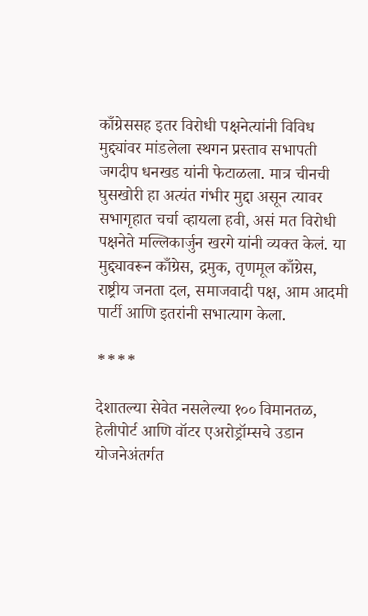काँग्रेससह इतर विरोधी पक्षनेत्यांनी विविध मुद्द्यांवर मांडलेला स्थगन प्रस्ताव सभापती जगदीप धनखड यांनी फेटाळला. मात्र चीनची घुसखोरी हा अत्यंत गंभीर मुद्दा असून त्यावर सभागृहात चर्चा व्हायला हवी, असं मत विरोधी पक्षनेते मल्लिकार्जुन खरगे यांनी व्यक्त केलं. या मुद्द्यावरून काँग्रेस, द्रमुक, तृणमूल काँग्रेस, राष्ट्रीय जनता दल, समाजवादी पक्ष, आम आदमी पार्टी आणि इतरांनी सभात्याग केला.

****

देशातल्या सेवेत नसलेल्या १०० विमानतळ, हेलीपोर्ट आणि वॉटर एअरोड्रॉम्सचे उडान योजनेअंतर्गत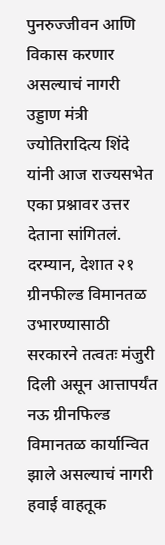पुनरुज्जीवन आणि विकास करणार असल्याचं नागरी उड्डाण मंत्री ज्योतिरादित्य शिंदे यांनी आज राज्यसभेत एका प्रश्नावर उत्तर देताना सांगितलं. दरम्यान, देशात २१ ग्रीनफील्ड विमानतळ उभारण्यासाठी सरकारने तत्वतः मंजुरी दिली असून आत्तापर्यंत नऊ ग्रीनफिल्ड विमानतळ कार्यान्वित झाले असल्याचं नागरी हवाई वाहतूक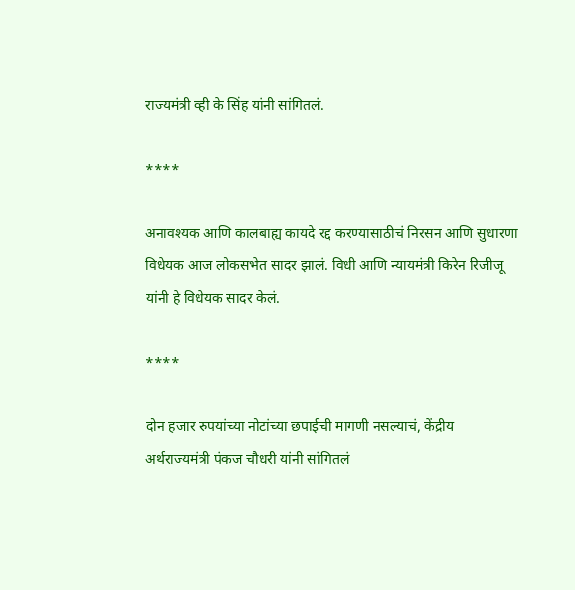राज्यमंत्री व्ही के सिंह यांनी सांगितलं.

****

अनावश्यक आणि कालबाह्य कायदे रद्द करण्यासाठीचं निरसन आणि सुधारणा विधेयक आज लोकसभेत सादर झालं. विधी आणि न्यायमंत्री किरेन रिजीजू यांनी हे विधेयक सादर केलं.

****

दोन हजार रुपयांच्या नोटांच्या छपाईची मागणी नसल्याचं, केंद्रीय अर्थराज्यमंत्री पंकज चौधरी यांनी सांगितलं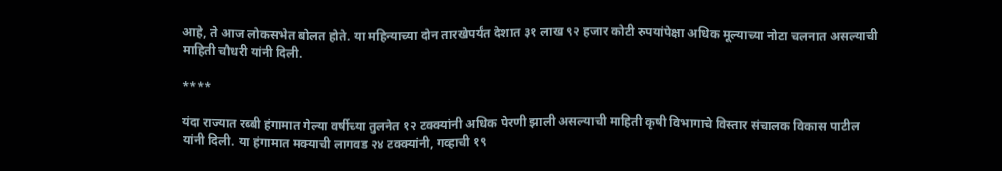आहे, ते आज लोकसभेत बोलत होते. या महिन्याच्या दोन तारखेपर्यंत देशात ३१ लाख ९२ हजार कोटी रुपयांपेक्षा अधिक मूल्याच्या नोटा चलनात असल्याची माहिती चौधरी यांनी दिली.

****

यंदा राज्यात रब्बी हंगामात गेल्या वर्षीच्या तुलनेत १२ टक्क्यांनी अधिक पेरणी झाली असल्याची माहिती कृषी विभागाचे विस्तार संचालक विकास पाटील यांनी दिली. या हंगामात मक्याची लागवड २४ टक्क्यांनी, गव्हाची १९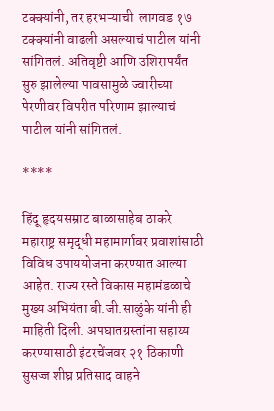टक्क्यांनी, तर हरभऱ्याची  लागवड १७ टक्क्यांनी वाढली असल्याचं पाटील यांनी सांगितलं. अतिवृष्टी आणि उशिरापर्यंत सुरु झालेल्या पावसामुळे ज्वारीच्या पेरणीवर विपरीत परिणाम झाल्याचं पाटील यांनी सांगितलं.

****

हिंदू हृदयसम्राट बाळासाहेब ठाकरे महाराष्ट्र समृद्धी महामार्गावर प्रवाशांसाठी विविध उपाययोजना करण्यात आल्या आहेत. राज्य रस्ते विकास महामंडळाचे मुख्य अभियंता बी.जी.साळुंके यांनी ही माहिती दिली. अपघातग्रस्तांना सहाय्य करण्यासाठी इंटरचेंजवर २१ ठिकाणी सुसज्ज शीघ्र प्रतिसाद वाहने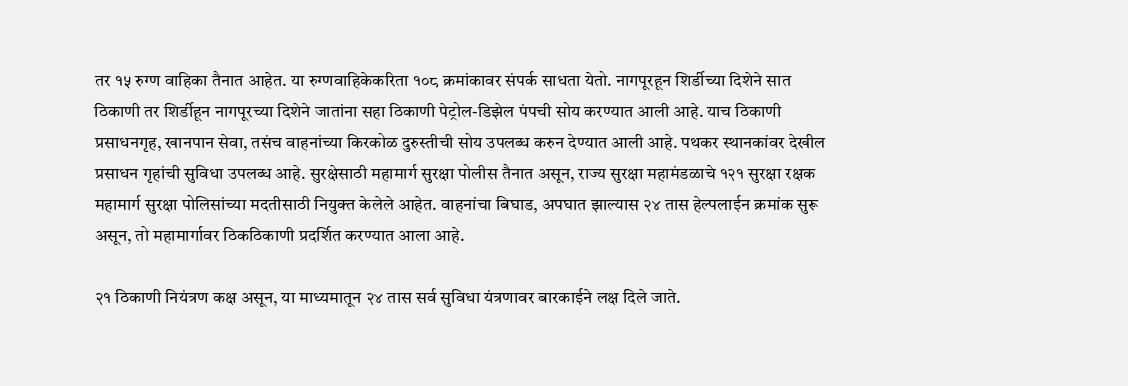तर १५ रुग्ण वाहिका तैनात आहेत. या रुग्णवाहिकेकरिता १०८ क्रमांकावर संपर्क साधता येतो. नागपूरहून शिर्डीच्या दिशेने सात ठिकाणी तर शिर्डीहून नागपूरच्या दिशेने जातांना सहा ठिकाणी पेट्रोल-डिझेल पंपची सोय करण्यात आली आहे. याच ठिकाणी प्रसाधनगृह, खानपान सेवा, तसंच वाहनांच्या किरकोळ दुरुस्तीची सोय उपलब्ध करुन देण्यात आली आहे. पथकर स्थानकांवर देखील प्रसाधन गृहांची सुविधा उपलब्ध आहे. सुरक्षेसाठी महामार्ग सुरक्षा पोलीस तैनात असून, राज्य सुरक्षा महामंडळाचे १२१ सुरक्षा रक्षक महामार्ग सुरक्षा पोलिसांच्या मदतीसाठी नियुक्त केलेले आहेत. वाहनांचा बिघाड, अपघात झाल्यास २४ तास हेल्पलाईन क्रमांक सुरू असून, तो महामार्गावर ठिकठिकाणी प्रदर्शित करण्यात आला आहे.

२१ ठिकाणी नियंत्रण कक्ष असून, या माध्यमातून २४ तास सर्व सुविधा यंत्रणावर बारकाईने लक्ष दिले जाते.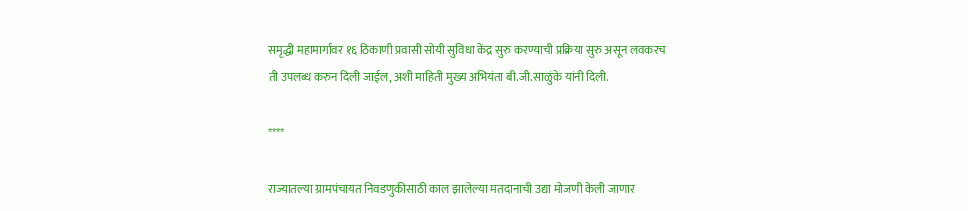समृद्धी महामार्गावर १६ ठिकाणी प्रवासी सोयी सुविधा केंद्र सुरु करण्याची प्रक्रिया सुरु असून लवकरच ती उपलब्ध करुन दिली जाईल, अशी माहिती मुख्य अभियंता बी.जी.साळुंके यांनी दिली.

****

राज्यातल्या ग्रामपंचायत निवडणुकीसाठी काल झालेल्या मतदानाची उद्या मोजणी केली जाणार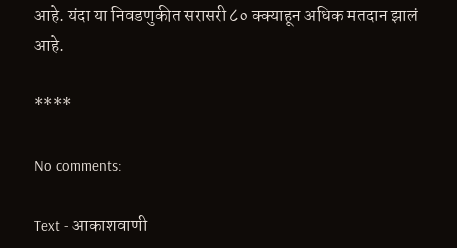आहे. यंदा या निवडणुकीत सरासरी ८० क्क्याहून अधिक मतदान झालं आहे.

****

No comments:

Text - आकाशवाणी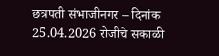छत्रपती संभाजीनगर – दिनांक 25.04.2026 रोजीचे सकाळी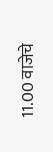11.00 वाजेचे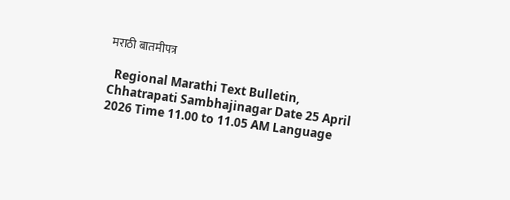मराठी बातमीपत्र

  Regional Marathi Text Bulletin, Chhatrapati Sambhajinagar Date 25 April 2026 Time 11.00 to 11.05 AM Language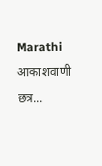Marathi आकाशवाणी छत्र...